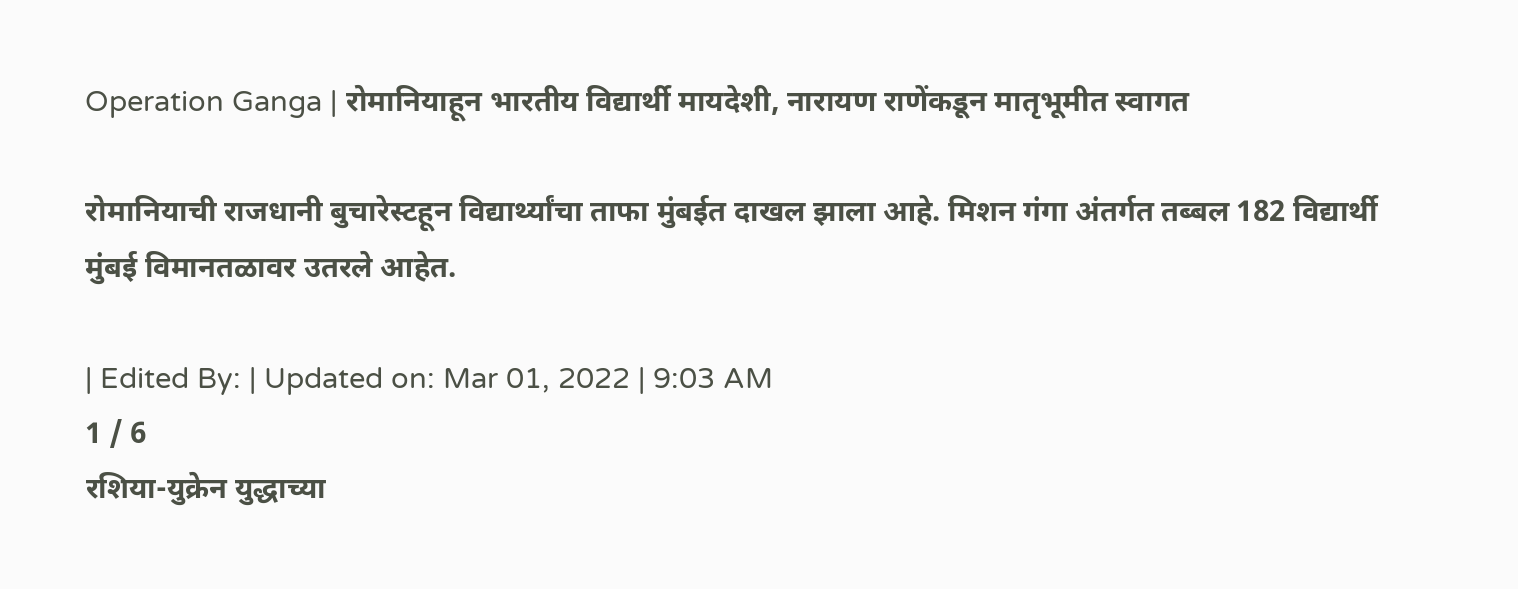Operation Ganga | रोमानियाहून भारतीय विद्यार्थी मायदेशी, नारायण राणेंकडून मातृभूमीत स्वागत

रोमानियाची राजधानी बुचारेस्टहून विद्यार्थ्यांचा ताफा मुंबईत दाखल झाला आहे. मिशन गंगा अंतर्गत तब्बल 182 विद्यार्थी मुंबई विमानतळावर उतरले आहेत.

| Edited By: | Updated on: Mar 01, 2022 | 9:03 AM
1 / 6
रशिया-युक्रेन युद्धाच्या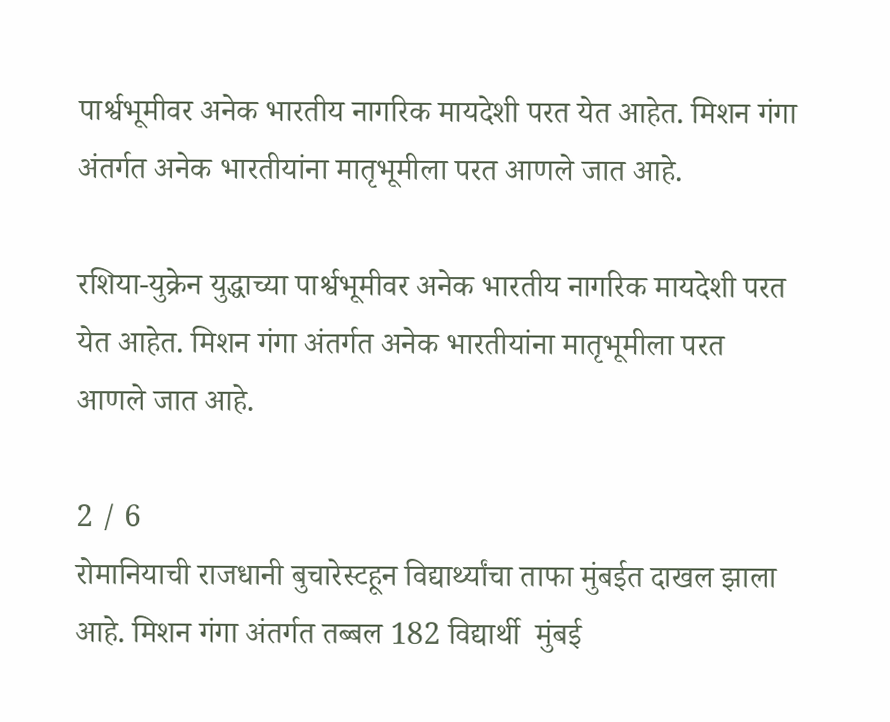पार्श्वभूमीवर अनेक भारतीय नागरिक मायदेशी परत येत आहेत. मिशन गंगा अंतर्गत अनेक भारतीयांना मातृभूमीला परत आणले जात आहे.

रशिया-युक्रेन युद्धाच्या पार्श्वभूमीवर अनेक भारतीय नागरिक मायदेशी परत येत आहेत. मिशन गंगा अंतर्गत अनेक भारतीयांना मातृभूमीला परत आणले जात आहे.

2 / 6
रोमानियाची राजधानी बुचारेस्टहून विद्यार्थ्यांचा ताफा मुंबईत दाखल झाला आहे. मिशन गंगा अंतर्गत तब्बल 182 विद्यार्थी  मुंबई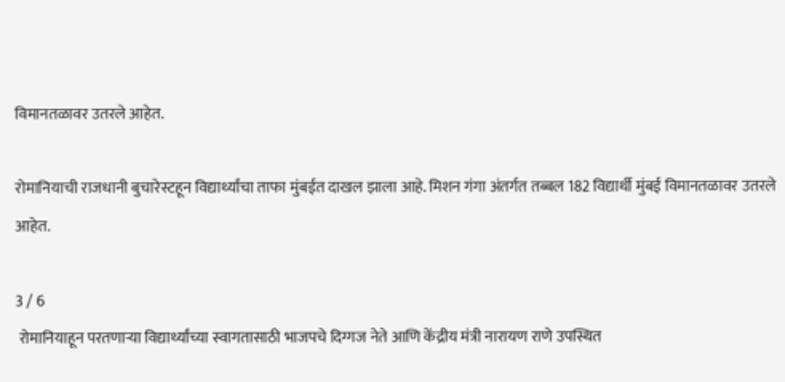विमानतळावर उतरले आहेत.

रोमानियाची राजधानी बुचारेस्टहून विद्यार्थ्यांचा ताफा मुंबईत दाखल झाला आहे. मिशन गंगा अंतर्गत तब्बल 182 विद्यार्थी मुंबई विमानतळावर उतरले आहेत.

3 / 6
 रोमानियाहून परतणाऱ्या विद्यार्थ्यांच्या स्वागतासाठी भाजपचे दिग्गज नेते आणि केंद्रीय मंत्री नारायण राणे उपस्थित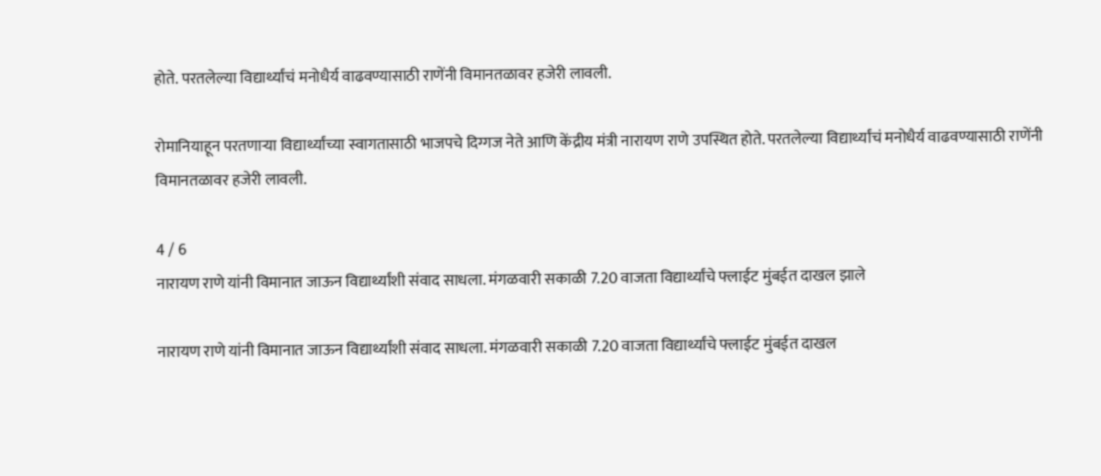होते. परतलेल्या विद्यार्थ्यांचं मनोधैर्य वाढवण्यासाठी राणेंनी विमानतळावर हजेरी लावली.

रोमानियाहून परतणाऱ्या विद्यार्थ्यांच्या स्वागतासाठी भाजपचे दिग्गज नेते आणि केंद्रीय मंत्री नारायण राणे उपस्थित होते. परतलेल्या विद्यार्थ्यांचं मनोधैर्य वाढवण्यासाठी राणेंनी विमानतळावर हजेरी लावली.

4 / 6
नारायण राणे यांनी विमानात जाऊन विद्यार्थ्यांशी संवाद साधला. मंगळवारी सकाळी 7.20 वाजता विद्यार्थ्यांचे फ्लाईट मुंबईत दाखल झाले

नारायण राणे यांनी विमानात जाऊन विद्यार्थ्यांशी संवाद साधला. मंगळवारी सकाळी 7.20 वाजता विद्यार्थ्यांचे फ्लाईट मुंबईत दाखल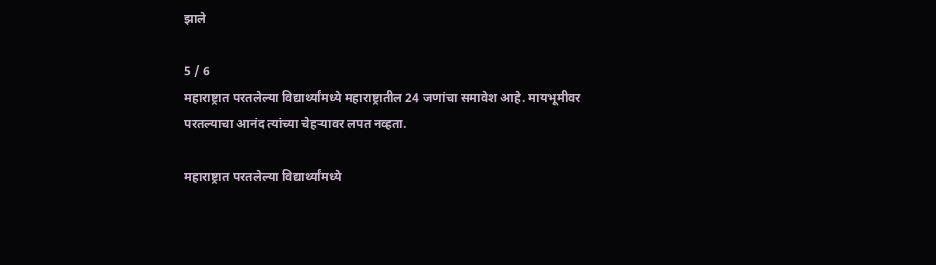झाले

5 / 6
महाराष्ट्रात परतलेल्या विद्यार्थ्यांमध्ये महाराष्ट्रातील 24 जणांचा समावेश आहे. मायभूमीवर परतल्याचा आनंद त्यांच्या चेहऱ्यावर लपत नव्हता.

महाराष्ट्रात परतलेल्या विद्यार्थ्यांमध्ये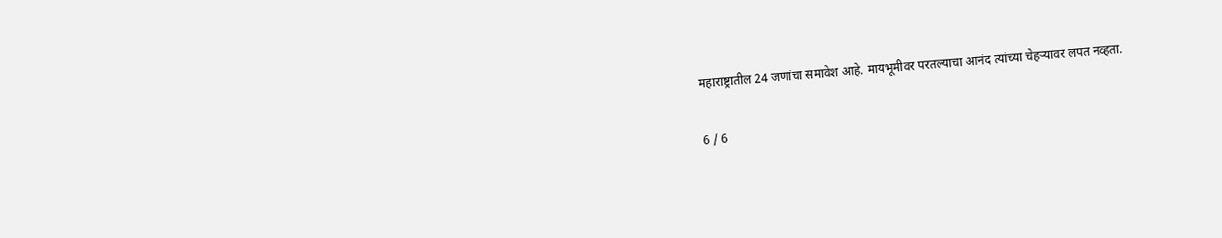महाराष्ट्रातील 24 जणांचा समावेश आहे. मायभूमीवर परतल्याचा आनंद त्यांच्या चेहऱ्यावर लपत नव्हता.

6 / 6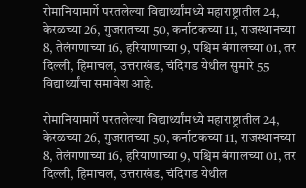रोमानियामार्गे परतलेल्या विद्यार्थ्यांमध्ये महाराष्ट्रातील 24, केरळच्या 26, गुजरातच्या 50, कर्नाटकच्या 11, राजस्थानच्या 8, तेलंगणाच्या 16, हरियाणाच्या 9, पश्चिम बंगालच्या 01, तर दिल्ली, हिमाचल, उत्तराखंड, चंदिगड येथील सुमारे 55 विद्यार्थ्यांचा समावेश आहे.

रोमानियामार्गे परतलेल्या विद्यार्थ्यांमध्ये महाराष्ट्रातील 24, केरळच्या 26, गुजरातच्या 50, कर्नाटकच्या 11, राजस्थानच्या 8, तेलंगणाच्या 16, हरियाणाच्या 9, पश्चिम बंगालच्या 01, तर दिल्ली, हिमाचल, उत्तराखंड, चंदिगड येथील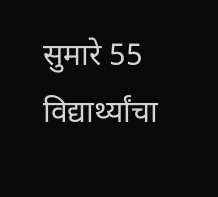सुमारे 55 विद्यार्थ्यांचा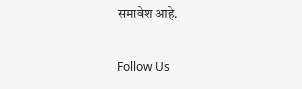समावेश आहे.

Follow Us